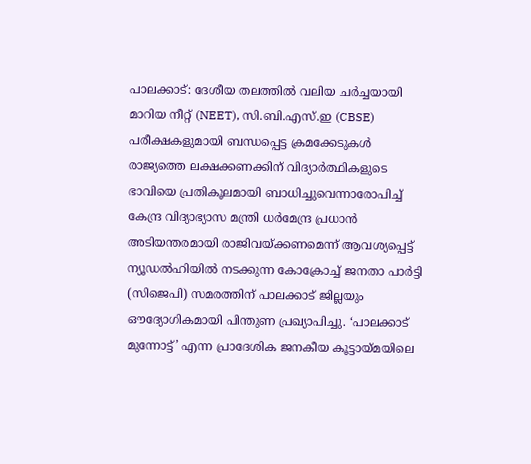പാലക്കാട്: ദേശീയ തലത്തിൽ വലിയ ചർച്ചയായി മാറിയ നീറ്റ് (NEET), സി.ബി.എസ്.ഇ (CBSE) പരീക്ഷകളുമായി ബന്ധപ്പെട്ട ക്രമക്കേടുകൾ രാജ്യത്തെ ലക്ഷക്കണക്കിന് വിദ്യാർത്ഥികളുടെ ഭാവിയെ പ്രതികൂലമായി ബാധിച്ചുവെന്നാരോപിച്ച് കേന്ദ്ര വിദ്യാഭ്യാസ മന്ത്രി ധർമേന്ദ്ര പ്രധാൻ അടിയന്തരമായി രാജിവയ്ക്കണമെന്ന് ആവശ്യപ്പെട്ട് ന്യൂഡൽഹിയിൽ നടക്കുന്ന കോക്രോച്ച് ജനതാ പാർട്ടി (സിജെപി) സമരത്തിന് പാലക്കാട് ജില്ലയും ഔദ്യോഗികമായി പിന്തുണ പ്രഖ്യാപിച്ചു. ‘പാലക്കാട് മുന്നോട്ട്’ എന്ന പ്രാദേശിക ജനകീയ കൂട്ടായ്മയിലെ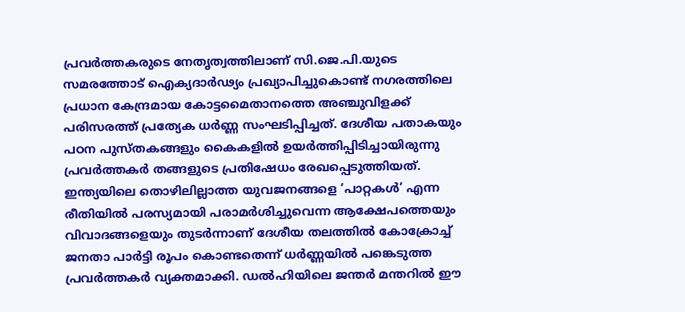പ്രവർത്തകരുടെ നേതൃത്വത്തിലാണ് സി.ജെ.പി.യുടെ സമരത്തോട് ഐക്യദാർഢ്യം പ്രഖ്യാപിച്ചുകൊണ്ട് നഗരത്തിലെ പ്രധാന കേന്ദ്രമായ കോട്ടമൈതാനത്തെ അഞ്ചുവിളക്ക് പരിസരത്ത് പ്രത്യേക ധർണ്ണ സംഘടിപ്പിച്ചത്. ദേശീയ പതാകയും പഠന പുസ്തകങ്ങളും കൈകളിൽ ഉയർത്തിപ്പിടിച്ചായിരുന്നു പ്രവർത്തകർ തങ്ങളുടെ പ്രതിഷേധം രേഖപ്പെടുത്തിയത്.
ഇന്ത്യയിലെ തൊഴിലില്ലാത്ത യുവജനങ്ങളെ ‘പാറ്റകൾ’ എന്ന രീതിയിൽ പരസ്യമായി പരാമർശിച്ചുവെന്ന ആക്ഷേപത്തെയും വിവാദങ്ങളെയും തുടർന്നാണ് ദേശീയ തലത്തിൽ കോക്രോച്ച് ജനതാ പാർട്ടി രൂപം കൊണ്ടതെന്ന് ധർണ്ണയിൽ പങ്കെടുത്ത പ്രവർത്തകർ വ്യക്തമാക്കി. ഡൽഹിയിലെ ജന്തർ മന്തറിൽ ഈ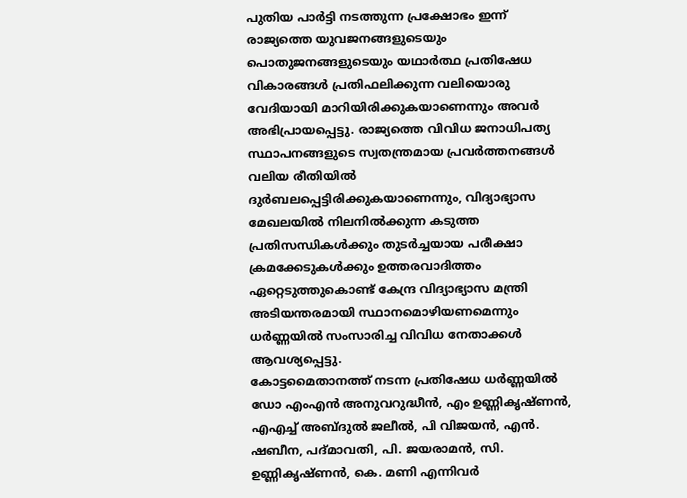പുതിയ പാർട്ടി നടത്തുന്ന പ്രക്ഷോഭം ഇന്ന് രാജ്യത്തെ യുവജനങ്ങളുടെയും പൊതുജനങ്ങളുടെയും യഥാർത്ഥ പ്രതിഷേധ വികാരങ്ങൾ പ്രതിഫലിക്കുന്ന വലിയൊരു വേദിയായി മാറിയിരിക്കുകയാണെന്നും അവർ അഭിപ്രായപ്പെട്ടു. രാജ്യത്തെ വിവിധ ജനാധിപത്യ സ്ഥാപനങ്ങളുടെ സ്വതന്ത്രമായ പ്രവർത്തനങ്ങൾ വലിയ രീതിയിൽ ദുർബലപ്പെട്ടിരിക്കുകയാണെന്നും, വിദ്യാഭ്യാസ മേഖലയിൽ നിലനിൽക്കുന്ന കടുത്ത പ്രതിസന്ധികൾക്കും തുടർച്ചയായ പരീക്ഷാ ക്രമക്കേടുകൾക്കും ഉത്തരവാദിത്തം ഏറ്റെടുത്തുകൊണ്ട് കേന്ദ്ര വിദ്യാഭ്യാസ മന്ത്രി അടിയന്തരമായി സ്ഥാനമൊഴിയണമെന്നും ധർണ്ണയിൽ സംസാരിച്ച വിവിധ നേതാക്കൾ ആവശ്യപ്പെട്ടു.
കോട്ടമൈതാനത്ത് നടന്ന പ്രതിഷേധ ധർണ്ണയിൽ ഡോ എംഎൻ അനുവറുദ്ധീൻ, എം ഉണ്ണികൃഷ്ണൻ, എഎച്ച് അബ്ദുൽ ജലീൽ, പി വിജയൻ, എൻ. ഷബീന, പദ്മാവതി, പി. ജയരാമൻ, സി. ഉണ്ണികൃഷ്ണൻ, കെ. മണി എന്നിവർ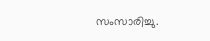സംസാരിച്ചു.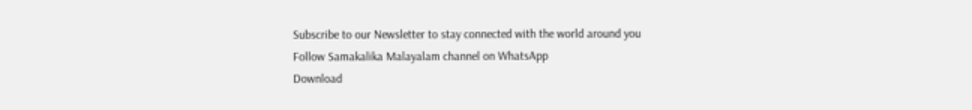Subscribe to our Newsletter to stay connected with the world around you
Follow Samakalika Malayalam channel on WhatsApp
Download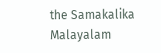the Samakalika Malayalam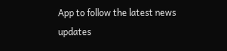App to follow the latest news updates